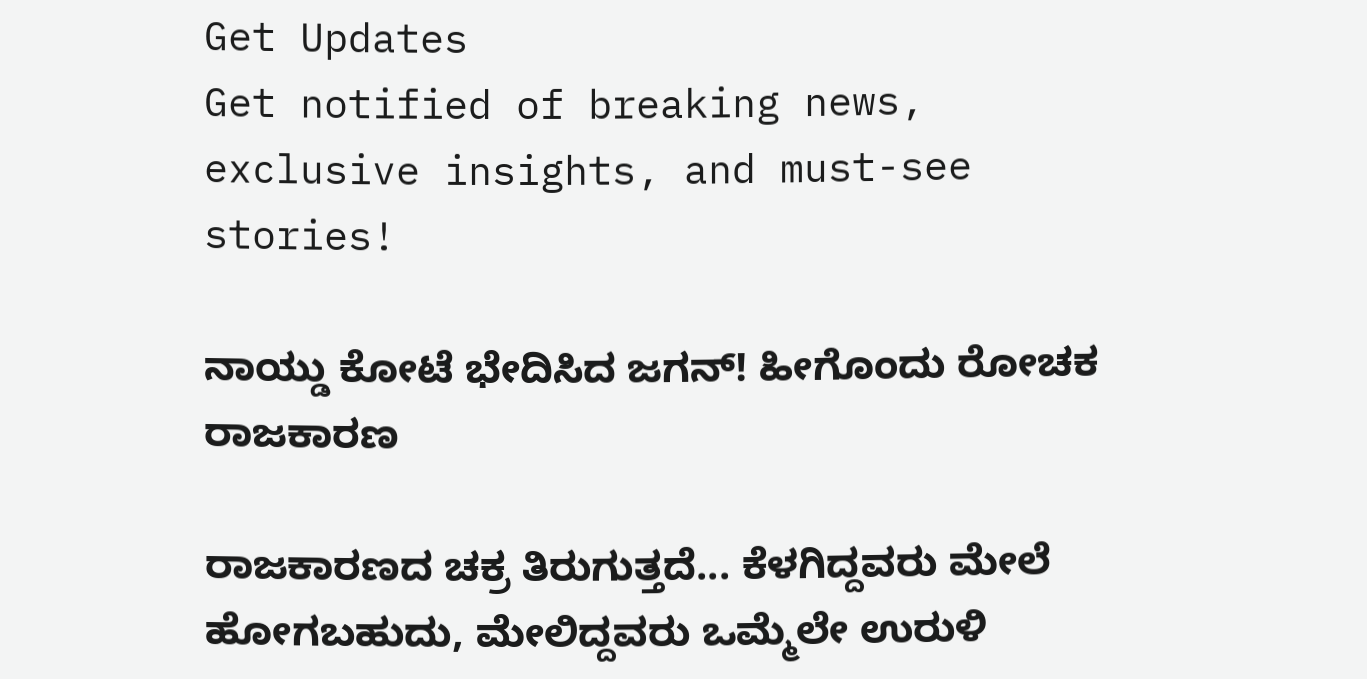Get Updates
Get notified of breaking news, exclusive insights, and must-see stories!

ನಾಯ್ಡು ಕೋಟೆ ಭೇದಿಸಿದ ಜಗನ್! ಹೀಗೊಂದು ರೋಚಕ ರಾಜಕಾರಣ

ರಾಜಕಾರಣದ ಚಕ್ರ ತಿರುಗುತ್ತದೆ... ಕೆಳಗಿದ್ದವರು ಮೇಲೆ ಹೋಗಬಹುದು, ಮೇಲಿದ್ದವರು ಒಮ್ಮೆಲೇ ಉರುಳಿ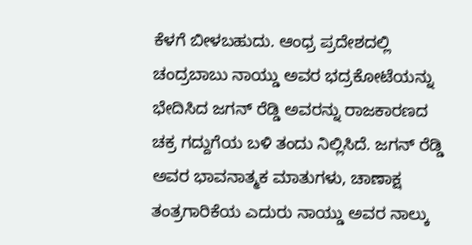ಕೆಳಗೆ ಬೀಳಬಹುದು. ಆಂಧ್ರ ಪ್ರದೇಶದಲ್ಲಿ ಚಂದ್ರಬಾಬು ನಾಯ್ಡು ಅವರ ಭದ್ರಕೋಟೆಯನ್ನು ಭೇದಿಸಿದ ಜಗನ್ ರೆಡ್ಡಿ ಅವರನ್ನು ರಾಜಕಾರಣದ ಚಕ್ರ ಗದ್ದುಗೆಯ ಬಳಿ ತಂದು ನಿಲ್ಲಿಸಿದೆ. ಜಗನ್ ರೆಡ್ಡಿ ಅವರ ಭಾವನಾತ್ಮಕ ಮಾತುಗಳು, ಚಾಣಾಕ್ಷ ತಂತ್ರಗಾರಿಕೆಯ ಎದುರು ನಾಯ್ಡು ಅವರ ನಾಲ್ಕು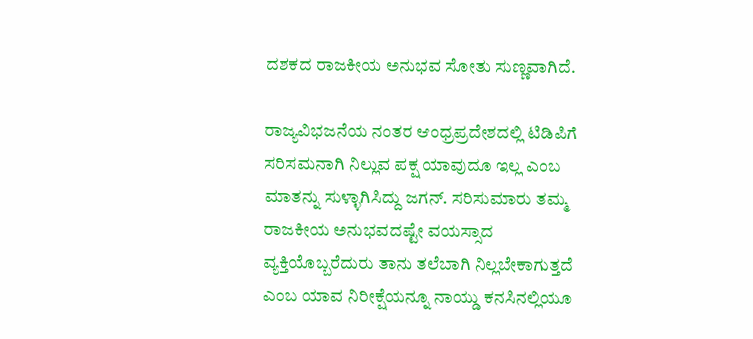ದಶಕದ ರಾಜಕೀಯ ಅನುಭವ ಸೋತು ಸುಣ್ಣವಾಗಿದೆ.

ರಾಜ್ಯವಿಭಜನೆಯ ನಂತರ ಆಂಧ್ರಪ್ರದೇಶದಲ್ಲಿ ಟಿಡಿಪಿಗೆ ಸರಿಸಮನಾಗಿ ನಿಲ್ಲುವ ಪಕ್ಷ ಯಾವುದೂ ಇಲ್ಲ ಎಂಬ ಮಾತನ್ನು ಸುಳ್ಳಾಗಿಸಿದ್ದು ಜಗನ್. ಸರಿಸುಮಾರು ತಮ್ಮ ರಾಜಕೀಯ ಅನುಭವದಷ್ಟೇ ವಯಸ್ಸಾದ ವ್ಯಕ್ತಿಯೊಬ್ಬರೆದುರು ತಾನು ತಲೆಬಾಗಿ ನಿಲ್ಲಬೇಕಾಗುತ್ತದೆ ಎಂಬ ಯಾವ ನಿರೀಕ್ಷೆಯನ್ನೂ ನಾಯ್ಡು ಕನಸಿನಲ್ಲಿಯೂ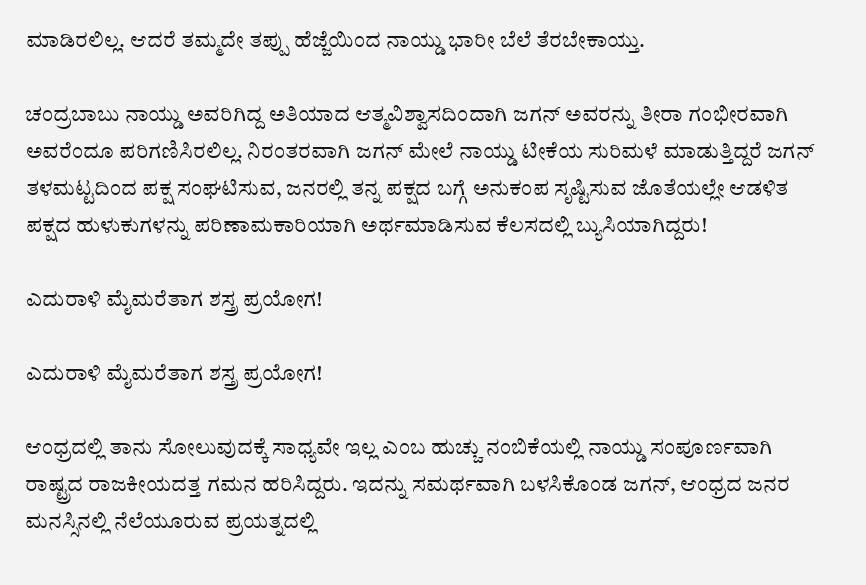ಮಾಡಿರಲಿಲ್ಲ. ಆದರೆ ತಮ್ಮದೇ ತಪ್ಪು ಹೆಜ್ಜೆಯಿಂದ ನಾಯ್ಡು ಭಾರೀ ಬೆಲೆ ತೆರಬೇಕಾಯ್ತು.

ಚಂದ್ರಬಾಬು ನಾಯ್ಡು ಅವರಿಗಿದ್ದ ಅತಿಯಾದ ಆತ್ಮವಿಶ್ವಾಸದಿಂದಾಗಿ ಜಗನ್ ಅವರನ್ನು ತೀರಾ ಗಂಭೀರವಾಗಿ ಅವರೆಂದೂ ಪರಿಗಣಿಸಿರಲಿಲ್ಲ. ನಿರಂತರವಾಗಿ ಜಗನ್ ಮೇಲೆ ನಾಯ್ಡು ಟೀಕೆಯ ಸುರಿಮಳೆ ಮಾಡುತ್ತಿದ್ದರೆ ಜಗನ್ ತಳಮಟ್ಟದಿಂದ ಪಕ್ಷ ಸಂಘಟಿಸುವ, ಜನರಲ್ಲಿ ತನ್ನ ಪಕ್ಷದ ಬಗ್ಗೆ ಅನುಕಂಪ ಸೃಷ್ಟಿಸುವ ಜೊತೆಯಲ್ಲೇ ಆಡಳಿತ ಪಕ್ಷದ ಹುಳುಕುಗಳನ್ನು ಪರಿಣಾಮಕಾರಿಯಾಗಿ ಅರ್ಥಮಾಡಿಸುವ ಕೆಲಸದಲ್ಲಿ ಬ್ಯುಸಿಯಾಗಿದ್ದರು!

ಎದುರಾಳಿ ಮೈಮರೆತಾಗ ಶಸ್ತ್ರ ಪ್ರಯೋಗ!

ಎದುರಾಳಿ ಮೈಮರೆತಾಗ ಶಸ್ತ್ರ ಪ್ರಯೋಗ!

ಆಂಧ್ರದಲ್ಲಿ ತಾನು ಸೋಲುವುದಕ್ಕೆ ಸಾಧ್ಯವೇ ಇಲ್ಲ ಎಂಬ ಹುಚ್ಚು ನಂಬಿಕೆಯಲ್ಲಿ ನಾಯ್ಡು ಸಂಪೂರ್ಣವಾಗಿ ರಾಷ್ಟ್ರದ ರಾಜಕೀಯದತ್ತ ಗಮನ ಹರಿಸಿದ್ದರು. ಇದನ್ನು ಸಮರ್ಥವಾಗಿ ಬಳಸಿಕೊಂಡ ಜಗನ್, ಆಂಧ್ರದ ಜನರ ಮನಸ್ಸಿನಲ್ಲಿ ನೆಲೆಯೂರುವ ಪ್ರಯತ್ನದಲ್ಲಿ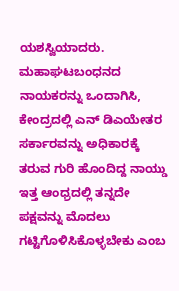ಯಶಸ್ವಿಯಾದರು. ಮಹಾಘಟಬಂಧನದ ನಾಯಕರನ್ನು ಒಂದಾಗಿಸಿ, ಕೇಂದ್ರದಲ್ಲಿ ಎನ್ ಡಿಎಯೇತರ ಸರ್ಕಾರವನ್ನು ಅಧಿಕಾರಕ್ಕೆ ತರುವ ಗುರಿ ಹೊಂದಿದ್ದ ನಾಯ್ಡು ಇತ್ತ ಆಂಧ್ರದಲ್ಲಿ ತನ್ನದೇ ಪಕ್ಷವನ್ನು ಮೊದಲು ಗಟ್ಟಿಗೊಳಿಸಿಕೊಳ್ಳಬೇಕು ಎಂಬ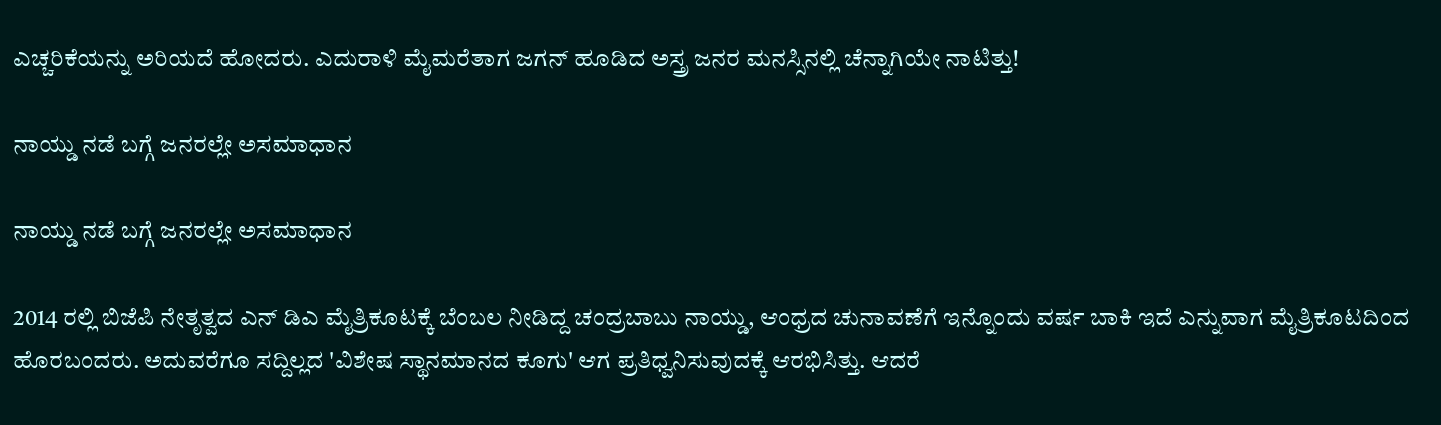ಎಚ್ಚರಿಕೆಯನ್ನು ಅರಿಯದೆ ಹೋದರು. ಎದುರಾಳಿ ಮೈಮರೆತಾಗ ಜಗನ್ ಹೂಡಿದ ಅಸ್ತ್ರ ಜನರ ಮನಸ್ಸಿನಲ್ಲಿ ಚೆನ್ನಾಗಿಯೇ ನಾಟಿತ್ತು!

ನಾಯ್ಡು ನಡೆ ಬಗ್ಗೆ ಜನರಲ್ಲೇ ಅಸಮಾಧಾನ

ನಾಯ್ಡು ನಡೆ ಬಗ್ಗೆ ಜನರಲ್ಲೇ ಅಸಮಾಧಾನ

2014 ರಲ್ಲಿ ಬಿಜೆಪಿ ನೇತೃತ್ವದ ಎನ್ ಡಿಎ ಮೈತ್ರಿಕೂಟಕ್ಕೆ ಬೆಂಬಲ ನೀಡಿದ್ದ ಚಂದ್ರಬಾಬು ನಾಯ್ಡು, ಆಂಧ್ರದ ಚುನಾವಣೆಗೆ ಇನ್ನೊಂದು ವರ್ಷ ಬಾಕಿ ಇದೆ ಎನ್ನುವಾಗ ಮೈತ್ರಿಕೂಟದಿಂದ ಹೊರಬಂದರು. ಅದುವರೆಗೂ ಸದ್ದಿಲ್ಲದ 'ವಿಶೇಷ ಸ್ಥಾನಮಾನದ ಕೂಗು' ಆಗ ಪ್ರತಿಧ್ವನಿಸುವುದಕ್ಕೆ ಆರಭಿಸಿತ್ತು. ಆದರೆ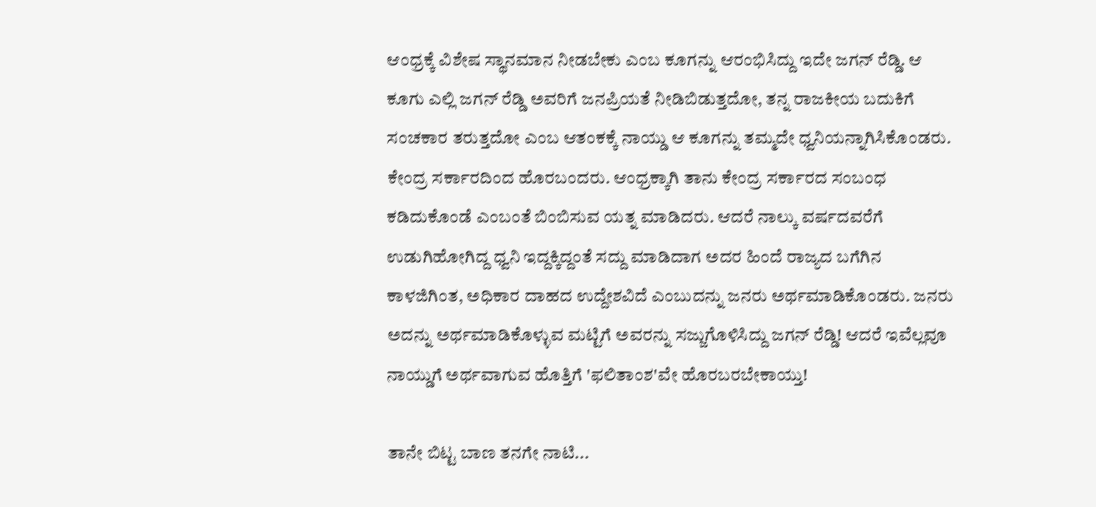ಆಂಧ್ರಕ್ಕೆ ವಿಶೇಷ ಸ್ಥಾನಮಾನ ನೀಡಬೇಕು ಎಂಬ ಕೂಗನ್ನು ಆರಂಭಿಸಿದ್ದು ಇದೇ ಜಗನ್ ರೆಡ್ಡಿ. ಆ ಕೂಗು ಎಲ್ಲಿ ಜಗನ್ ರೆಡ್ಡಿ ಅವರಿಗೆ ಜನಪ್ರಿಯತೆ ನೀಡಿಬಿಡುತ್ತದೋ, ತನ್ನ ರಾಜಕೀಯ ಬದುಕಿಗೆ ಸಂಚಕಾರ ತರುತ್ತದೋ ಎಂಬ ಆತಂಕಕ್ಕೆ ನಾಯ್ಡು ಆ ಕೂಗನ್ನು ತಮ್ಮದೇ ಧ್ವನಿಯನ್ನಾಗಿಸಿಕೊಂಡರು. ಕೇಂದ್ರ ಸರ್ಕಾರದಿಂದ ಹೊರಬಂದರು. ಆಂಧ್ರಕ್ಕಾಗಿ ತಾನು ಕೇಂದ್ರ ಸರ್ಕಾರದ ಸಂಬಂಧ ಕಡಿದುಕೊಂಡೆ ಎಂಬಂತೆ ಬಿಂಬಿಸುವ ಯತ್ನ ಮಾಡಿದರು. ಆದರೆ ನಾಲ್ಕು ವರ್ಷದವರೆಗೆ ಉಡುಗಿಹೋಗಿದ್ದ ಧ್ವನಿ ಇದ್ದಕ್ಕಿದ್ದಂತೆ ಸದ್ದು ಮಾಡಿದಾಗ ಅದರ ಹಿಂದೆ ರಾಜ್ಯದ ಬಗೆಗಿನ ಕಾಳಜಿಗಿಂತ, ಅಧಿಕಾರ ದಾಹದ ಉದ್ದೇಶವಿದೆ ಎಂಬುದನ್ನು ಜನರು ಅರ್ಥಮಾಡಿಕೊಂಡರು. ಜನರು ಅದನ್ನು ಅರ್ಥಮಾಡಿಕೊಳ್ಳುವ ಮಟ್ಟಿಗೆ ಅವರನ್ನು ಸಜ್ಜುಗೊಳಿಸಿದ್ದು ಜಗನ್ ರೆಡ್ಡಿ! ಆದರೆ ಇವೆಲ್ಲವೂ ನಾಯ್ಡುಗೆ ಅರ್ಥವಾಗುವ ಹೊತ್ತಿಗೆ 'ಫಲಿತಾಂಶ'ವೇ ಹೊರಬರಬೇಕಾಯ್ತು!

ತಾನೇ ಬಿಟ್ಟ ಬಾಣ ತನಗೇ ನಾಟಿ...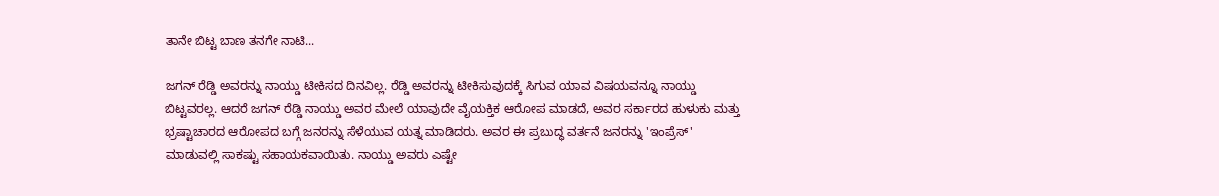ತಾನೇ ಬಿಟ್ಟ ಬಾಣ ತನಗೇ ನಾಟಿ...

ಜಗನ್ ರೆಡ್ಡಿ ಅವರನ್ನು ನಾಯ್ಡು ಟೀಕಿಸದ ದಿನವಿಲ್ಲ. ರೆಡ್ಡಿ ಅವರನ್ನು ಟೀಕಿಸುವುದಕ್ಕೆ ಸಿಗುವ ಯಾವ ವಿಷಯವನ್ನೂ ನಾಯ್ಡು ಬಿಟ್ಟವರಲ್ಲ. ಆದರೆ ಜಗನ್ ರೆಡ್ಡಿ ನಾಯ್ಡು ಅವರ ಮೇಲೆ ಯಾವುದೇ ವೈಯಕ್ತಿಕ ಆರೋಪ ಮಾಡದೆ, ಅವರ ಸರ್ಕಾರದ ಹುಳುಕು ಮತ್ತು ಭ್ರಷ್ಟಾಚಾರದ ಆರೋಪದ ಬಗ್ಗೆ ಜನರನ್ನು ಸೆಳೆಯುವ ಯತ್ನ ಮಾಡಿದರು. ಅವರ ಈ ಪ್ರಬುದ್ಧ ವರ್ತನೆ ಜನರನ್ನು 'ಇಂಪ್ರೆಸ್' ಮಾಡುವಲ್ಲಿ ಸಾಕಷ್ಟು ಸಹಾಯಕವಾಯಿತು. ನಾಯ್ಡು ಅವರು ಎಷ್ಟೇ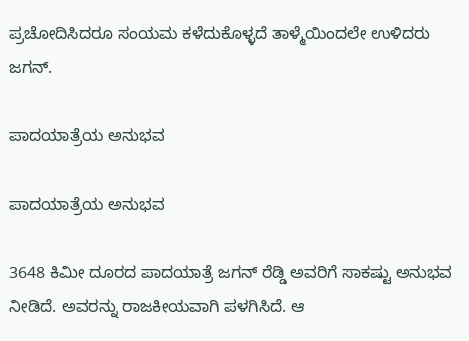ಪ್ರಚೋದಿಸಿದರೂ ಸಂಯಮ ಕಳೆದುಕೊಳ್ಳದೆ ತಾಳ್ಮೆಯಿಂದಲೇ ಉಳಿದರು ಜಗನ್.

ಪಾದಯಾತ್ರೆಯ ಅನುಭವ

ಪಾದಯಾತ್ರೆಯ ಅನುಭವ

3648 ಕಿಮೀ ದೂರದ ಪಾದಯಾತ್ರೆ ಜಗನ್ ರೆಡ್ಡಿ ಅವರಿಗೆ ಸಾಕಷ್ಟು ಅನುಭವ ನೀಡಿದೆ. ಅವರನ್ನು ರಾಜಕೀಯವಾಗಿ ಪಳಗಿಸಿದೆ. ಆ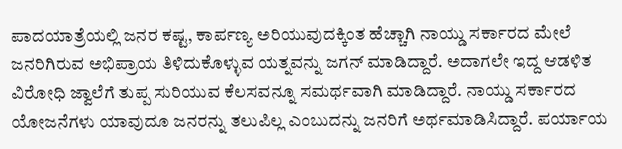ಪಾದಯಾತ್ರೆಯಲ್ಲಿ ಜನರ ಕಷ್ಟ, ಕಾರ್ಪಣ್ಯ ಅರಿಯುವುದಕ್ಕಿಂತ ಹೆಚ್ಚಾಗಿ ನಾಯ್ಡು ಸರ್ಕಾರದ ಮೇಲೆ ಜನರಿಗಿರುವ ಅಭಿಪ್ರಾಯ ತಿಳಿದುಕೊಳ್ಳುವ ಯತ್ನವನ್ನು ಜಗನ್ ಮಾಡಿದ್ದಾರೆ. ಅದಾಗಲೇ ಇದ್ದ ಆಡಳಿತ ವಿರೋಧಿ ಜ್ವಾಲೆಗೆ ತುಪ್ಪ ಸುರಿಯುವ ಕೆಲಸವನ್ನೂ ಸಮರ್ಥವಾಗಿ ಮಾಡಿದ್ದಾರೆ. ನಾಯ್ಡು ಸರ್ಕಾರದ ಯೋಜನೆಗಳು ಯಾವುದೂ ಜನರನ್ನು ತಲುಪಿಲ್ಲ ಎಂಬುದನ್ನು ಜನರಿಗೆ ಅರ್ಥಮಾಡಿಸಿದ್ದಾರೆ. ಪರ್ಯಾಯ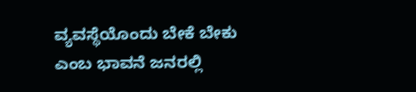ವ್ಯವಸ್ಥೆಯೊಂದು ಬೇಕೆ ಬೇಕು ಎಂಬ ಭಾವನೆ ಜನರಲ್ಲಿ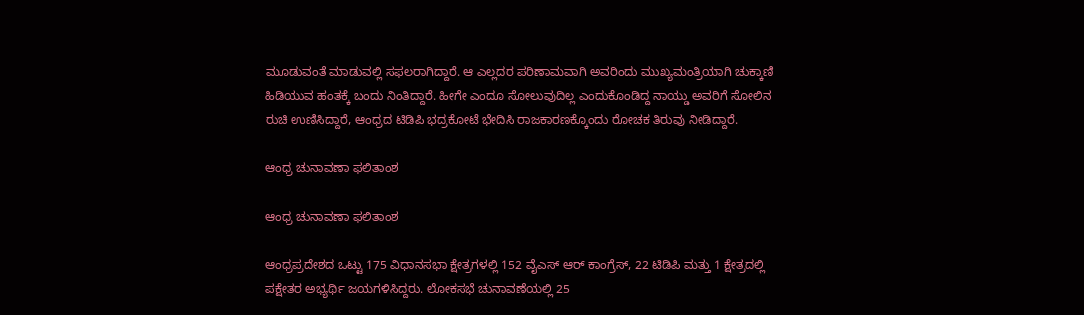ಮೂಡುವಂತೆ ಮಾಡುವಲ್ಲಿ ಸಫಲರಾಗಿದ್ದಾರೆ. ಆ ಎಲ್ಲದರ ಪರಿಣಾಮವಾಗಿ ಅವರಿಂದು ಮುಖ್ಯಮಂತ್ರಿಯಾಗಿ ಚುಕ್ಕಾಣಿ ಹಿಡಿಯುವ ಹಂತಕ್ಕೆ ಬಂದು ನಿಂತಿದ್ದಾರೆ. ಹೀಗೇ ಎಂದೂ ಸೋಲುವುದಿಲ್ಲ ಎಂದುಕೊಂಡಿದ್ದ ನಾಯ್ಡು ಅವರಿಗೆ ಸೋಲಿನ ರುಚಿ ಉಣಿಸಿದ್ದಾರೆ, ಆಂಧ್ರದ ಟಿಡಿಪಿ ಭದ್ರಕೋಟೆ ಭೇದಿಸಿ ರಾಜಕಾರಣಕ್ಕೊಂದು ರೋಚಕ ತಿರುವು ನೀಡಿದ್ದಾರೆ.

ಆಂಧ್ರ ಚುನಾವಣಾ ಫಲಿತಾಂಶ

ಆಂಧ್ರ ಚುನಾವಣಾ ಫಲಿತಾಂಶ

ಆಂಧ್ರಪ್ರದೇಶದ ಒಟ್ಟು 175 ವಿಧಾನಸಭಾ ಕ್ಷೇತ್ರಗಳಲ್ಲಿ 152 ವೈಎಸ್ ಆರ್ ಕಾಂಗ್ರೆಸ್, 22 ಟಿಡಿಪಿ ಮತ್ತು 1 ಕ್ಷೇತ್ರದಲ್ಲಿ ಪಕ್ಷೇತರ ಅಭ್ಯರ್ಥಿ ಜಯಗಳಿಸಿದ್ದರು. ಲೋಕಸಭೆ ಚುನಾವಣೆಯಲ್ಲಿ 25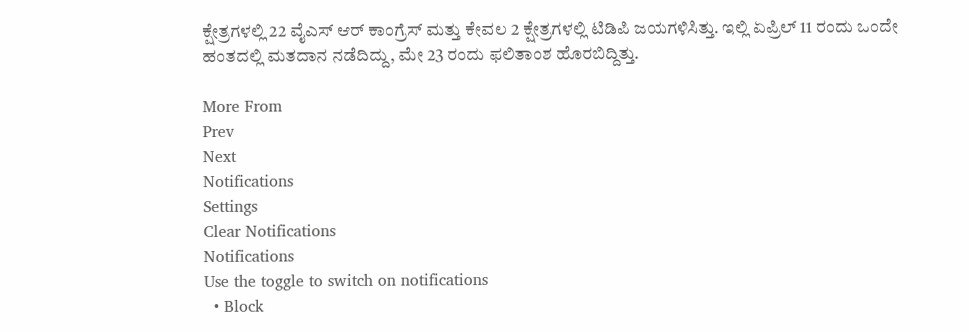ಕ್ಷೇತ್ರಗಳಲ್ಲಿ 22 ವೈಎಸ್ ಆರ್ ಕಾಂಗ್ರೆಸ್ ಮತ್ತು ಕೇವಲ 2 ಕ್ಷೇತ್ರಗಳಲ್ಲಿ ಟಿಡಿಪಿ ಜಯಗಳಿಸಿತ್ತು. ಇಲ್ಲಿ ಏಪ್ರಿಲ್ 11 ರಂದು ಒಂದೇ ಹಂತದಲ್ಲಿ ಮತದಾನ ನಡೆದಿದ್ದು, ಮೇ 23 ರಂದು ಫಲಿತಾಂಶ ಹೊರಬಿದ್ದಿತ್ತು.

More From
Prev
Next
Notifications
Settings
Clear Notifications
Notifications
Use the toggle to switch on notifications
  • Block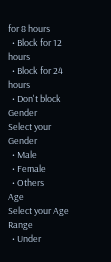for 8 hours
  • Block for 12 hours
  • Block for 24 hours
  • Don't block
Gender
Select your Gender
  • Male
  • Female
  • Others
Age
Select your Age Range
  • Under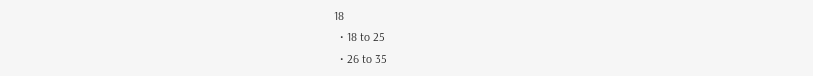18
  • 18 to 25
  • 26 to 35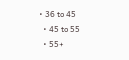• 36 to 45
  • 45 to 55
  • 55+